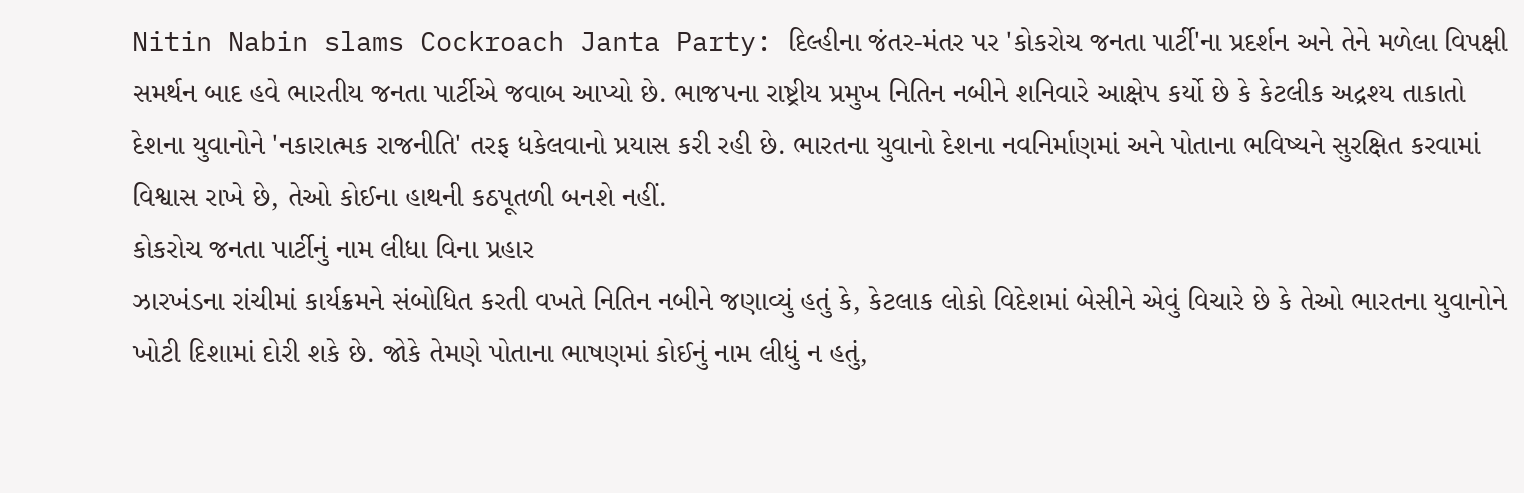Nitin Nabin slams Cockroach Janta Party: દિલ્હીના જંતર-મંતર પર 'કોકરોચ જનતા પાર્ટી'ના પ્રદર્શન અને તેને મળેલા વિપક્ષી સમર્થન બાદ હવે ભારતીય જનતા પાર્ટીએ જવાબ આપ્યો છે. ભાજપના રાષ્ટ્રીય પ્રમુખ નિતિન નબીને શનિવારે આક્ષેપ કર્યો છે કે કેટલીક અદ્રશ્ય તાકાતો દેશના યુવાનોને 'નકારાત્મક રાજનીતિ' તરફ ધકેલવાનો પ્રયાસ કરી રહી છે. ભારતના યુવાનો દેશના નવનિર્માણમાં અને પોતાના ભવિષ્યને સુરક્ષિત કરવામાં વિશ્વાસ રાખે છે, તેઓ કોઈના હાથની કઠપૂતળી બનશે નહીં.
કોકરોચ જનતા પાર્ટીનું નામ લીધા વિના પ્રહાર
ઝારખંડના રાંચીમાં કાર્યક્રમને સંબોધિત કરતી વખતે નિતિન નબીને જણાવ્યું હતું કે, કેટલાક લોકો વિદેશમાં બેસીને એવું વિચારે છે કે તેઓ ભારતના યુવાનોને ખોટી દિશામાં દોરી શકે છે. જોકે તેમણે પોતાના ભાષણમાં કોઈનું નામ લીધું ન હતું,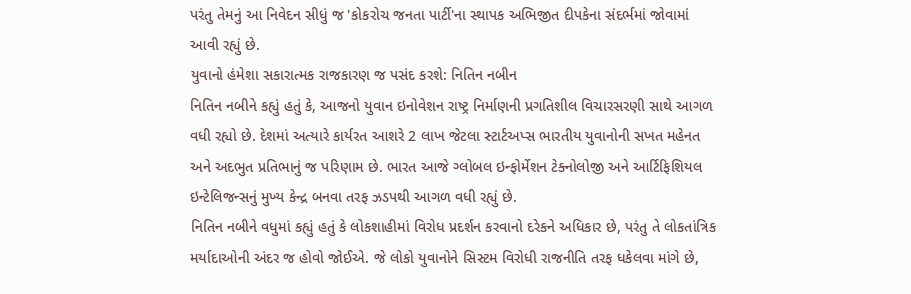પરંતુ તેમનું આ નિવેદન સીધું જ 'કોકરોચ જનતા પાર્ટી'ના સ્થાપક અભિજીત દીપકેના સંદર્ભમાં જોવામાં આવી રહ્યું છે.
યુવાનો હંમેશા સકારાત્મક રાજકારણ જ પસંદ કરશે: નિતિન નબીન
નિતિન નબીને કહ્યું હતું કે, આજનો યુવાન ઇનોવેશન રાષ્ટ્ર નિર્માણની પ્રગતિશીલ વિચારસરણી સાથે આગળ વધી રહ્યો છે. દેશમાં અત્યારે કાર્યરત આશરે 2 લાખ જેટલા સ્ટાર્ટઅપ્સ ભારતીય યુવાનોની સખત મહેનત અને અદભુત પ્રતિભાનું જ પરિણામ છે. ભારત આજે ગ્લોબલ ઇન્ફોર્મેશન ટેક્નોલોજી અને આર્ટિફિશિયલ ઇન્ટેલિજન્સનું મુખ્ય કેન્દ્ર બનવા તરફ ઝડપથી આગળ વધી રહ્યું છે.
નિતિન નબીને વધુમાં કહ્યું હતું કે લોકશાહીમાં વિરોધ પ્રદર્શન કરવાનો દરેકને અધિકાર છે, પરંતુ તે લોકતાંત્રિક મર્યાદાઓની અંદર જ હોવો જોઈએ. જે લોકો યુવાનોને સિસ્ટમ વિરોધી રાજનીતિ તરફ ધકેલવા માંગે છે,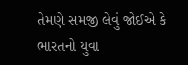તેમણે સમજી લેવું જોઈએ કે ભારતનો યુવા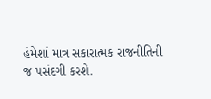હંમેશાં માત્ર સકારાત્મક રાજનીતિની જ પસંદગી કરશે.